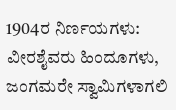1904ರ ನಿರ್ಣಯಗಳು: ವೀರಶೈವರು ಹಿಂದೂಗಳು, ಜಂಗಮರೇ ಸ್ವಾಮಿಗಳಾಗಲಿ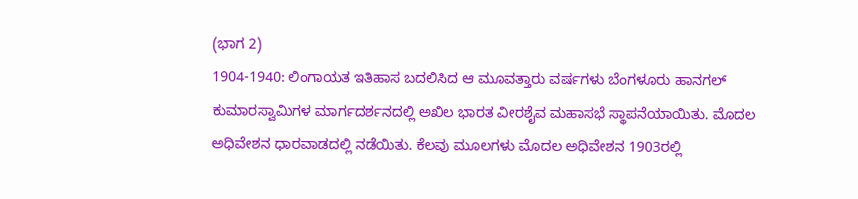(ಭಾಗ 2)
1904-1940: ಲಿಂಗಾಯತ ಇತಿಹಾಸ ಬದಲಿಸಿದ ಆ ಮೂವತ್ತಾರು ವರ್ಷಗಳು ಬೆಂಗಳೂರು ಹಾನಗಲ್ ಕುಮಾರಸ್ವಾಮಿಗಳ ಮಾರ್ಗದರ್ಶನದಲ್ಲಿ ಅಖಿಲ ಭಾರತ ವೀರಶೈವ ಮಹಾಸಭೆ ಸ್ಥಾಪನೆಯಾಯಿತು. ಮೊದಲ ಅಧಿವೇಶನ ಧಾರವಾಡದಲ್ಲಿ ನಡೆಯಿತು. ಕೆಲವು ಮೂಲಗಳು ಮೊದಲ ಅಧಿವೇಶನ 1903ರಲ್ಲಿ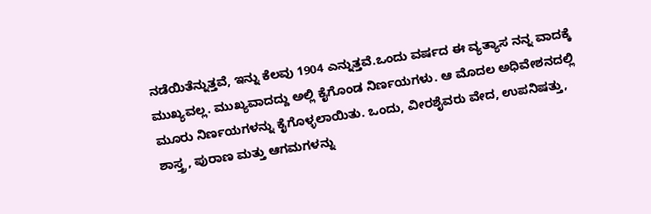ನಡೆಯಿತೆನ್ನುತ್ತವೆ, ಇನ್ನು ಕೆಲವು 1904 ಎನ್ನುತ್ತವೆ.ಒಂದು ವರ್ಷದ ಈ ವ್ಯತ್ಯಾಸ ನನ್ನ ವಾದಕ್ಕೆ ಮುಖ್ಯವಲ್ಲ. ಮುಖ್ಯವಾದದ್ದು ಅಲ್ಲಿ ಕೈಗೊಂಡ ನಿರ್ಣಯಗಳು. ಆ ಮೊದಲ ಅಧಿವೇಶನದಲ್ಲಿ ಮೂರು ನಿರ್ಣಯಗಳನ್ನು ಕೈಗೊಳ್ಳಲಾಯಿತು. ಒಂದು, ವೀರಶೈವರು ವೇದ, ಉಪನಿಷತ್ತು, ಶಾಸ್ತ್ರ, ಪುರಾಣ ಮತ್ತು ಆಗಮಗಳನ್ನು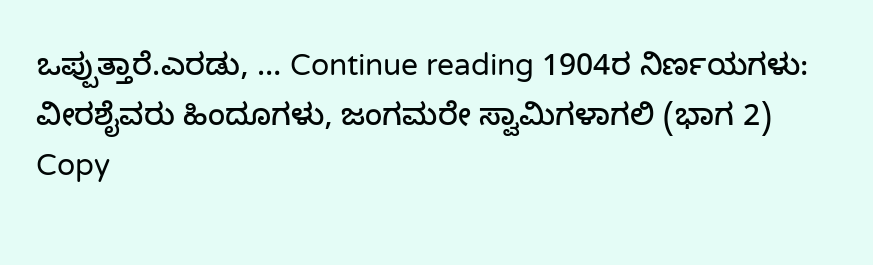ಒಪ್ಪುತ್ತಾರೆ.ಎರಡು, … Continue reading 1904ರ ನಿರ್ಣಯಗಳು: ವೀರಶೈವರು ಹಿಂದೂಗಳು, ಜಂಗಮರೇ ಸ್ವಾಮಿಗಳಾಗಲಿ (ಭಾಗ 2)
Copy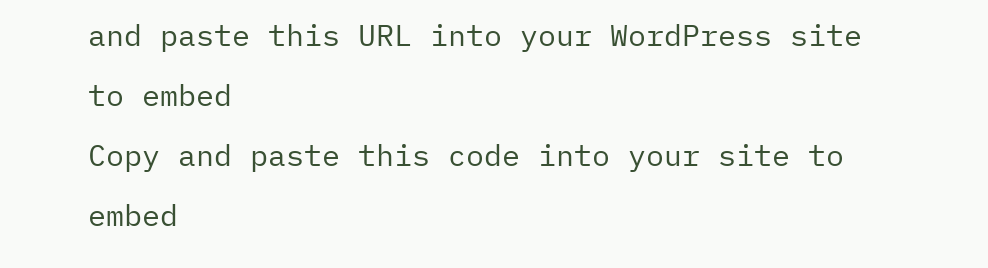and paste this URL into your WordPress site to embed
Copy and paste this code into your site to embed